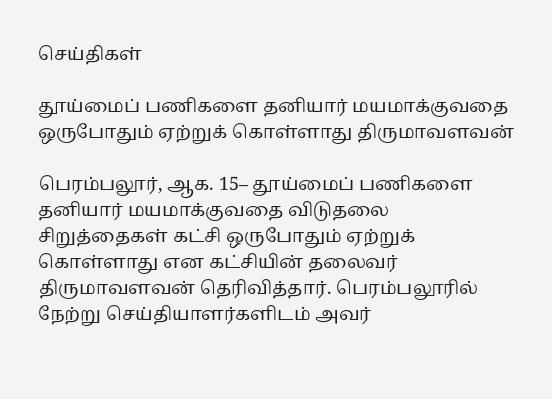செய்திகள்

தூய்மைப் பணிகளை தனியார் மயமாக்குவதை ஒருபோதும் ஏற்றுக் கொள்ளாது திருமாவளவன்

பெரம்பலூர், ஆக. 15– தூய்மைப் பணிகளை தனியார் மயமாக்குவதை விடுதலை சிறுத்தைகள் கட்சி ஒருபோதும் ஏற்றுக் கொள்ளாது என கட்சியின் தலைவர் திருமாவளவன் தெரிவித்தார். பெரம்பலூரில் நேற்று செய்தியாளர்களிடம் அவர்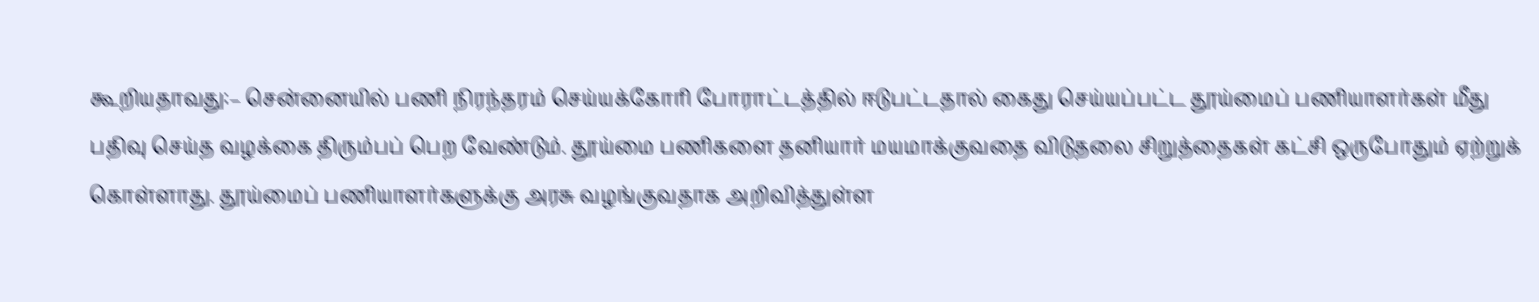கூறியதாவது:– சென்னையில் பணி நிரந்தரம் செய்யக்கோரி போராட்டத்தில் ஈடுபட்டதால் கைது செய்யப்பட்ட தூய்மைப் பணியாளர்கள் மீது பதிவு செய்த வழக்கை திரும்பப் பெற வேண்டும். தூய்மை பணிகளை தனியார் மயமாக்குவதை விடுதலை சிறுத்தைகள் கட்சி ஒருபோதும் ஏற்றுக் கொள்ளாது. தூய்மைப் பணியாளர்களுக்கு அரசு வழங்குவதாக அறிவித்துள்ள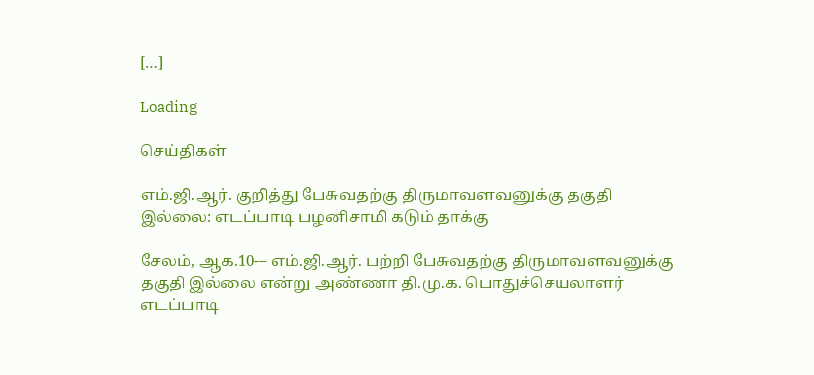[…]

Loading

செய்திகள்

எம்.ஜி.ஆர். குறித்து பேசுவதற்கு திருமாவளவனுக்கு தகுதி இல்லை: எடப்பாடி பழனிசாமி கடும் தாக்கு

சேலம், ஆக.10-– எம்.ஜி.ஆர். பற்றி பேசுவதற்கு திருமாவளவனுக்கு தகுதி இல்லை என்று அண்ணா தி.மு.க. பொதுச்செயலாளர் எடப்பாடி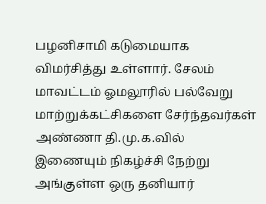பழனிசாமி கடுமையாக விமர்சித்து உள்ளார். சேலம் மாவட்டம் ஓமலூரில் பல்வேறு மாற்றுக்கட்சிகளை சேர்ந்தவர்கள் அண்ணா தி.மு.க.வில் இணையும் நிகழ்ச்சி நேற்று அங்குள்ள ஒரு தனியார்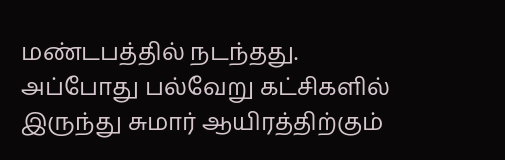மண்டபத்தில் நடந்தது. அப்போது பல்வேறு கட்சிகளில் இருந்து சுமார் ஆயிரத்திற்கும்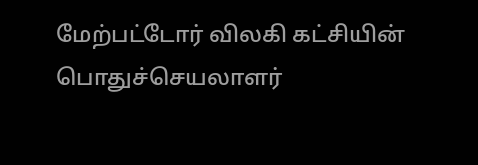மேற்பட்டோர் விலகி கட்சியின் பொதுச்செயலாளர்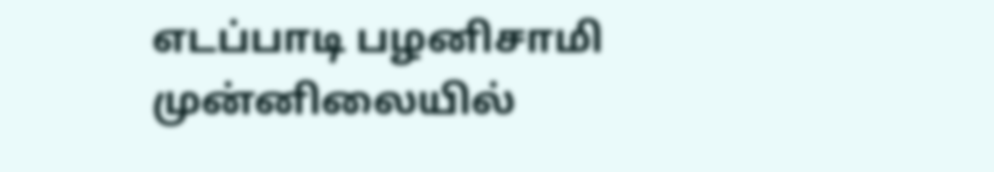எடப்பாடி பழனிசாமி முன்னிலையில்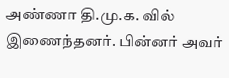அண்ணா தி.மு.க. வில் இணைந்தனர். பின்னர் அவர்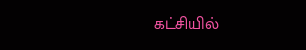கட்சியில்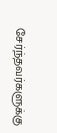சேர்ந்தவர்களுக்கு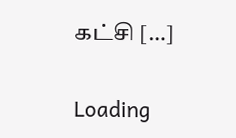கட்சி […]

Loading